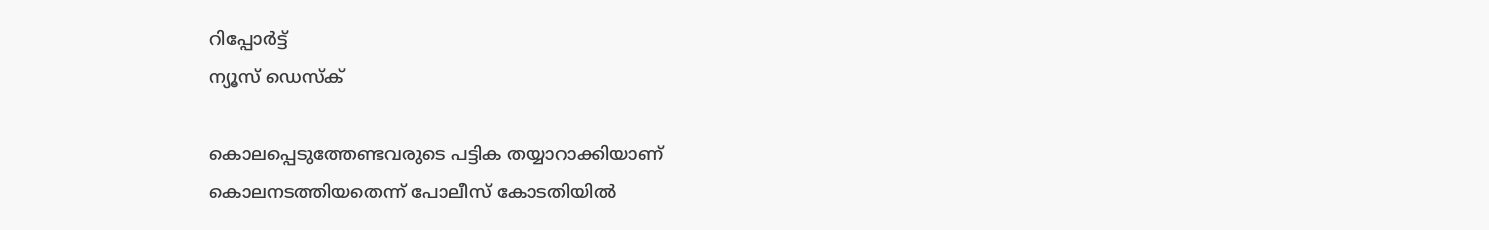റിപ്പോര്‍ട്ട്
ന്യൂസ് ഡെസ്ക്

കൊലപ്പെടുത്തേണ്ടവരുടെ പട്ടിക തയ്യാറാക്കിയാണ് കൊലനടത്തിയതെന്ന്‌ പോലീസ്‌ കോടതിയില്‍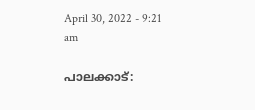April 30, 2022 - 9:21 am

പാലക്കാട്‌: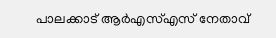പാലക്കാട്‌ ആര്‍എസ്‌എസ്‌ നേതാവ്‌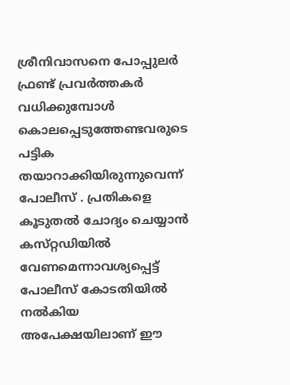ശ്രീനിവാസനെ പോപ്പുലര്‍ ഫ്രണ്ട്‌ പ്രവര്‍ത്തകര്‍ വധിക്കുമ്പോള്‍ കൊലപ്പെടുത്തേണ്ടവരുടെ പട്ടിക തയാറാക്കിയിരുന്നുവെന്ന്‌ പോലീസ്‌ . പ്രതികളെ കൂടുതല്‍ ചോദ്യം ചെയ്യാന്‍ കസ്‌റ്റഡിയില്‍ വേണമെന്നാവശ്യപ്പെട്ട്‌ പോലീസ്‌ കോടതിയില്‍ നല്‍കിയ അപേക്ഷയിലാണ്‌ ഈ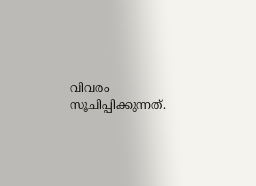വിവരം സൂചിപ്പിക്കുന്നത്‌.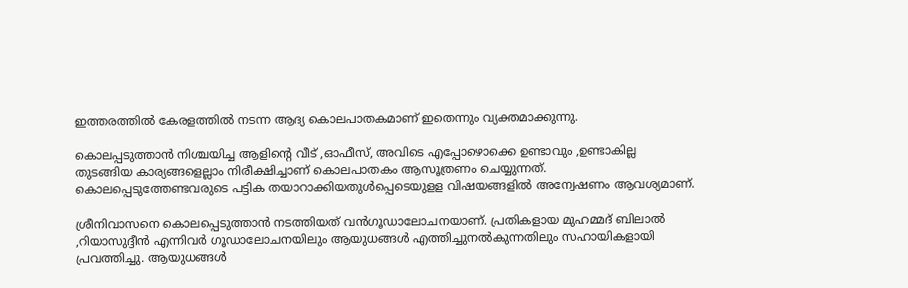ഇത്തരത്തില്‍ കേരളത്തില്‍ നടന്ന ആദ്യ കൊലപാതകമാണ്‌ ഇതെന്നും വ്യക്തമാക്കുന്നു.

കൊലപ്പടുത്താന്‍ നിശ്ചയിച്ച ആളിന്റെ വീട്‌ ,ഓഫീസ്‌, അവിടെ എപ്പോഴൊക്കെ ഉണ്ടാവും ,ഉണ്ടാകില്ല തുടങ്ങിയ കാര്യങ്ങളെല്ലാം നിരീക്ഷിച്ചാണ്‌ കൊലപാതകം ആസൂത്രണം ചെയ്യുന്നത്‌. കൊലപ്പെടുത്തേണ്ടവരുടെ പട്ടിക തയാറാക്കിയതുള്‍പ്പെടെയുളള വിഷയങ്ങളില്‍ അന്വേഷണം ആവശ്യമാണ്‌.

ശ്രീനിവാസനെ കൊലപ്പെടുത്താന്‍ നടത്തിയത്‌ വന്‍ഗൂഡാലോചനയാണ്‌. പ്രതികളായ മുഹമ്മദ്‌ ബിലാല്‍ ,റിയാസുദ്ദീന്‍ എന്നിവര്‍ ഗൂഡാലോചനയിലും ആയുധങ്ങള്‍ എത്തിച്ചുനല്‍കുന്നതിലും സഹായികളായി പ്രവത്തിച്ചു. ആയുധങ്ങള്‍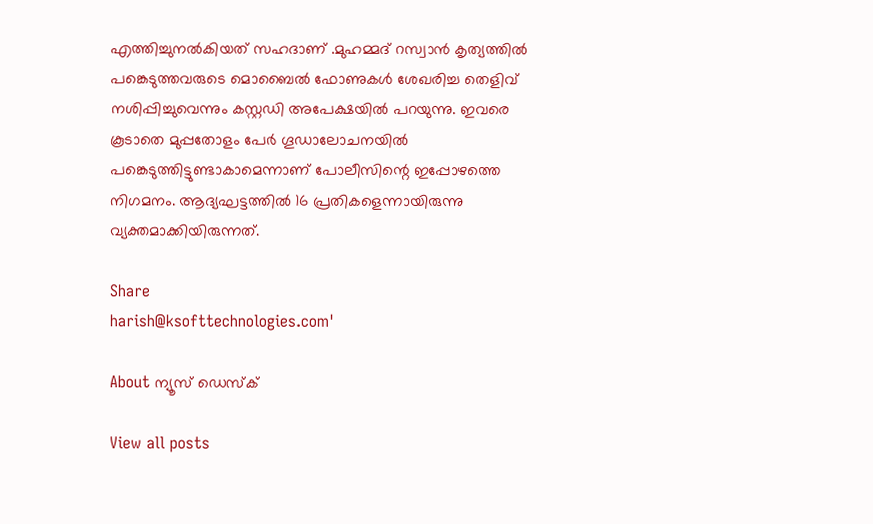എത്തിച്ചുനല്‍കിയത്‌ സഹദാണ്‌ .മുഹമ്മദ്‌ റസ്വാന്‍ കൃത്യത്തില്‍ പങ്കെടുത്തവരുടെ മൊബൈല്‍ ഫോണുകള്‍ ശേഖരിച്ച തെളിവ്‌ നശിപ്പിച്ചുവെന്നും കസ്റ്റഡി അപേക്ഷയില്‍ പറയുന്നു. ഇവരെ കൂടാതെ മുപ്പതോളം പേര്‍ ഗൂഡാലോചനയില്‍ പങ്കെടുത്തിട്ടുണ്ടാകാമെന്നാണ്‌ പോലീസിന്റെ ഇപ്പോഴത്തെ നിഗമനം. ആദ്യഘട്ടത്തില്‍ 16 പ്രതികളെന്നായിരുന്നു വ്യക്തമാക്കിയിരുന്നത്‌.

Share
harish@ksofttechnologies.com'

About ന്യൂസ് ഡെസ്ക്

View all posts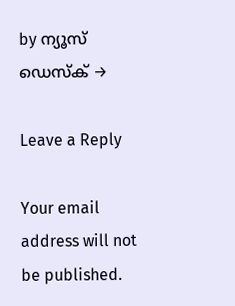by ന്യൂസ് ഡെസ്ക് →

Leave a Reply

Your email address will not be published.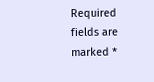Required fields are marked *